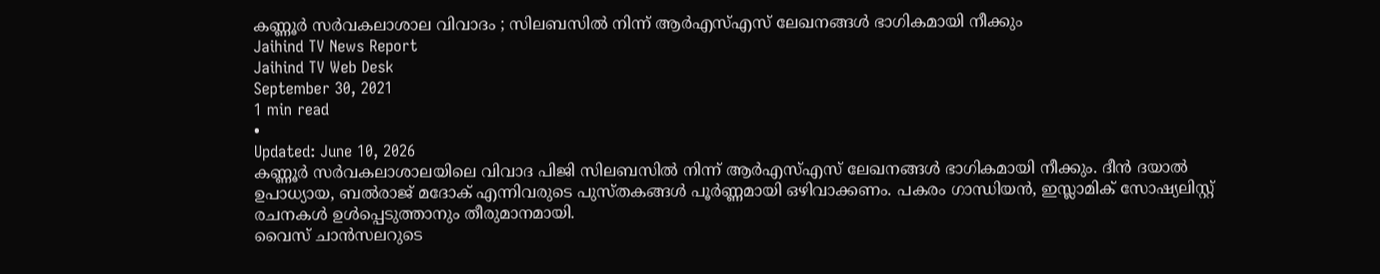കണ്ണൂർ സർവകലാശാല വിവാദം ; സിലബസിൽ നിന്ന് ആർഎസ്എസ് ലേഖനങ്ങൾ ഭാഗികമായി നീക്കും
Jaihind TV News Report
Jaihind TV Web Desk
September 30, 2021
1 min read
•
Updated: June 10, 2026
കണ്ണൂർ സർവകലാശാലയിലെ വിവാദ പിജി സിലബസിൽ നിന്ന് ആർഎസ്എസ് ലേഖനങ്ങൾ ഭാഗികമായി നീക്കും. ദീൻ ദയാൽ ഉപാധ്യായ, ബൽരാജ് മദോക് എന്നിവരുടെ പുസ്തകങ്ങൾ പൂർണ്ണമായി ഒഴിവാക്കണം. പകരം ഗാന്ധിയൻ, ഇസ്ലാമിക് സോഷ്യലിസ്റ്റ് രചനകൾ ഉൾപ്പെടുത്താനും തീരുമാനമായി.
വൈസ് ചാൻസലറുടെ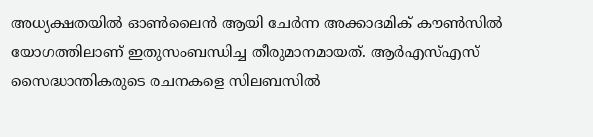അധ്യക്ഷതയിൽ ഓൺലൈൻ ആയി ചേർന്ന അക്കാദമിക് കൗൺസിൽ യോഗത്തിലാണ് ഇതുസംബന്ധിച്ച തീരുമാനമായത്. ആർഎസ്എസ് സൈദ്ധാന്തികരുടെ രചനകളെ സിലബസിൽ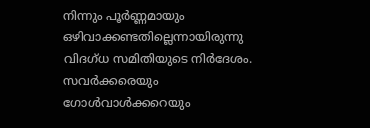നിന്നും പൂർണ്ണമായും ഒഴിവാക്കണ്ടതില്ലെന്നായിരുന്നു വിദഗ്ധ സമിതിയുടെ നിർദേശം. സവർക്കരെയും ഗോൾവാൾക്കറെയും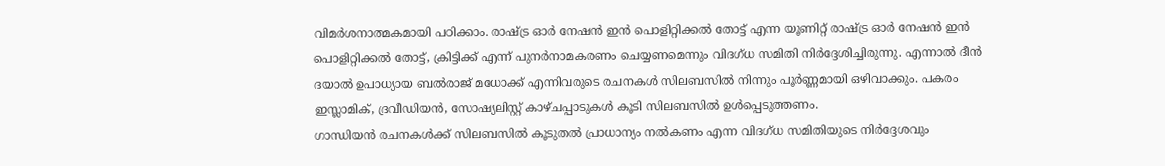വിമർശനാത്മകമായി പഠിക്കാം. രാഷ്ട്ര ഓർ നേഷൻ ഇൻ പൊളിറ്റിക്കൽ തോട്ട് എന്ന യൂണിറ്റ് രാഷ്ട്ര ഓർ നേഷൻ ഇൻ പൊളിറ്റിക്കൽ തോട്ട്, ക്രിട്ടിക്ക് എന്ന് പുനർനാമകരണം ചെയ്യണമെന്നും വിദഗ്ധ സമിതി നിർദ്ദേശിച്ചിരുന്നു. എന്നാൽ ദീൻ ദയാൽ ഉപാധ്യായ ബൽരാജ് മധോക്ക് എന്നിവരുടെ രചനകൾ സിലബസിൽ നിന്നും പൂർണ്ണമായി ഒഴിവാക്കും. പകരം ഇസ്ലാമിക്, ദ്രവീഡിയൻ, സോഷ്യലിസ്റ്റ് കാഴ്ചപ്പാടുകൾ കൂടി സിലബസിൽ ഉൾപ്പെടുത്തണം.
ഗാന്ധിയൻ രചനകൾക്ക് സിലബസിൽ കൂടുതൽ പ്രാധാന്യം നൽകണം എന്ന വിദഗ്ധ സമിതിയുടെ നിർദ്ദേശവും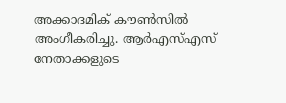അക്കാദമിക് കൗൺസിൽ അംഗീകരിച്ചു. ആർഎസ്എസ് നേതാക്കളുടെ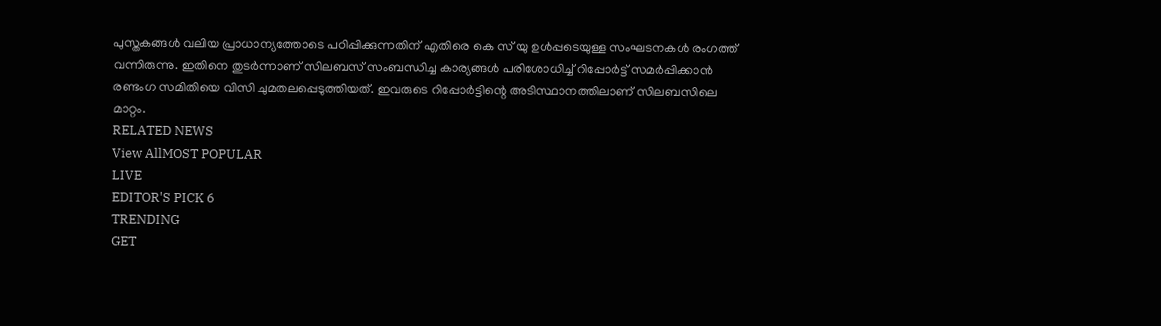പുസ്തകങ്ങൾ വലിയ പ്രാധാന്യത്തോടെ പഠിപ്പിക്കുന്നതിന് എതിരെ കെ സ് യു ഉൾപ്പടെയുള്ള സംഘടനകൾ രംഗത്ത് വന്നിരുന്നു. ഇതിനെ തുടർന്നാണ് സിലബസ് സംബന്ധിച്ച കാര്യങ്ങൾ പരിശോധിച്ച് റിപ്പോർട്ട് സമർപ്പിക്കാൻ രണ്ടംഗ സമിതിയെ വിസി ചുമതലപ്പെടുത്തിയത്. ഇവരുടെ റിപ്പോർട്ടിന്റെ അടിസ്ഥാനത്തിലാണ് സിലബസിലെ മാറ്റം.
RELATED NEWS
View AllMOST POPULAR
LIVE
EDITOR'S PICK 6
TRENDING
GET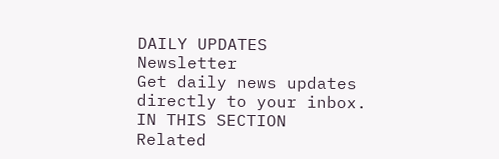DAILY UPDATES
Newsletter
Get daily news updates directly to your inbox.
IN THIS SECTION
Related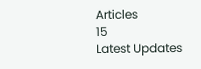Articles
15
Latest Updates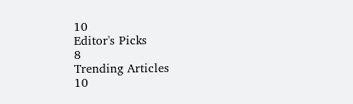10
Editor's Picks
8
Trending Articles
10